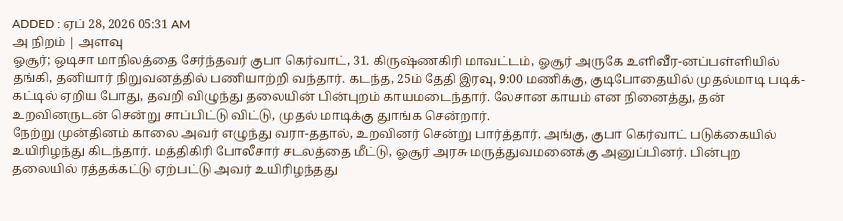ADDED : ஏப் 28, 2026 05:31 AM
அ நிறம் | அளவு
ஓசூர்; ஒடிசா மாநிலத்தை சேர்ந்தவர் குபா கெர்வாட், 31. கிருஷ்ணகிரி மாவட்டம், ஓசூர் அருகே உளிவீர-னப்பள்ளியில் தங்கி, தனியார் நிறுவனத்தில் பணியாற்றி வந்தார். கடந்த, 25ம் தேதி இரவு, 9:00 மணிக்கு, குடிபோதையில் முதல்மாடி படிக்-கட்டில் ஏறிய போது, தவறி விழுந்து தலையின் பின்புறம் காயமடைந்தார். லேசான காயம் என நினைத்து, தன் உறவினருடன் சென்று சாப்பிட்டு விட்டு, முதல் மாடிக்கு துாங்க சென்றார்.
நேற்று முன்தினம் காலை அவர் எழுந்து வரா-ததால், உறவினர் சென்று பார்த்தார். அங்கு, குபா கெர்வாட் படுக்கையில் உயிரிழந்து கிடந்தார். மத்திகிரி போலீசார் சடலத்தை மீட்டு, ஓசூர் அரசு மருத்துவமனைக்கு அனுப்பினர். பின்புற தலையில் ரத்தக்கட்டு ஏற்பட்டு அவர் உயிரிழந்தது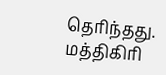தெரிந்தது. மத்திகிரி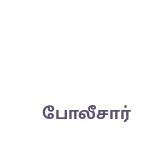போலீசார்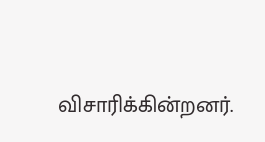விசாரிக்கின்றனர்.